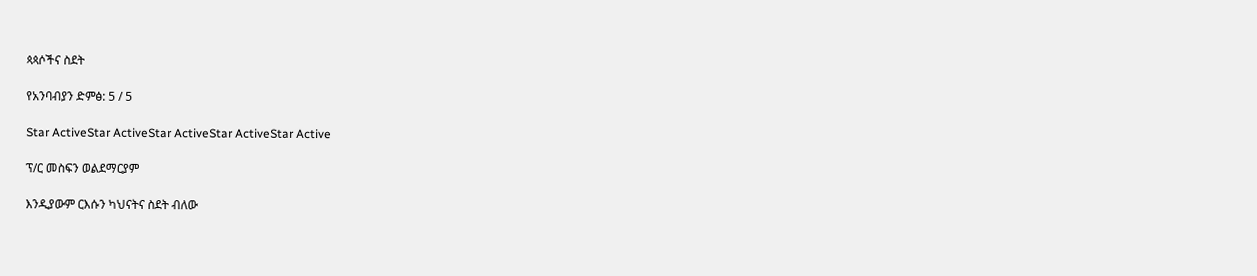ጳጳሶችና ስደት

የአንባብያን ድምፅ: 5 / 5

Star ActiveStar ActiveStar ActiveStar ActiveStar Active

ፕ/ር መስፍን ወልደማርያም

እንዲያውም ርእሱን ካህናትና ስደት ብለው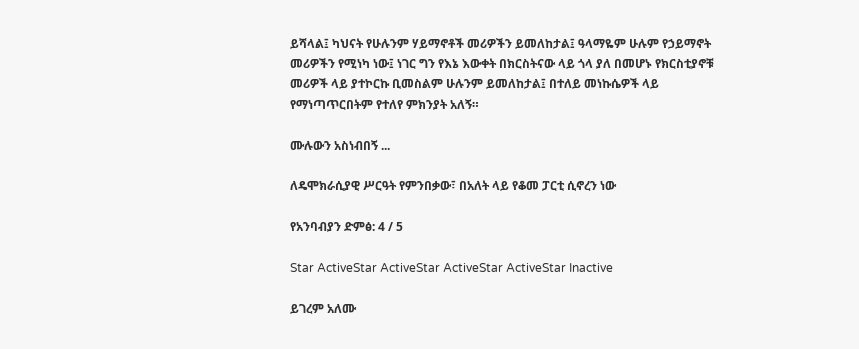ይሻላል፤ ካህናት የሁሉንም ሃይማኖቶች መሪዎችን ይመለከታል፤ ዓላማዬም ሁሉም የኃይማኖት መሪዎችን የሚነካ ነው፤ ነገር ግን የእኔ እውቀት በክርስትናው ላይ ጎላ ያለ በመሆኑ የክርስቲያኖቹ መሪዎች ላይ ያተኮርኩ ቢመስልም ሁሉንም ይመለከታል፤ በተለይ መነኩሴዎች ላይ የማነጣጥርበትም የተለየ ምክንያት አለኝ።

ሙሉውን አስነብበኝ ...

ለዴሞክራሲያዊ ሥርዓት የምንበቃው፣ በአለት ላይ የቆመ ፓርቲ ሲኖረን ነው

የአንባብያን ድምፅ: 4 / 5

Star ActiveStar ActiveStar ActiveStar ActiveStar Inactive

ይገረም አለሙ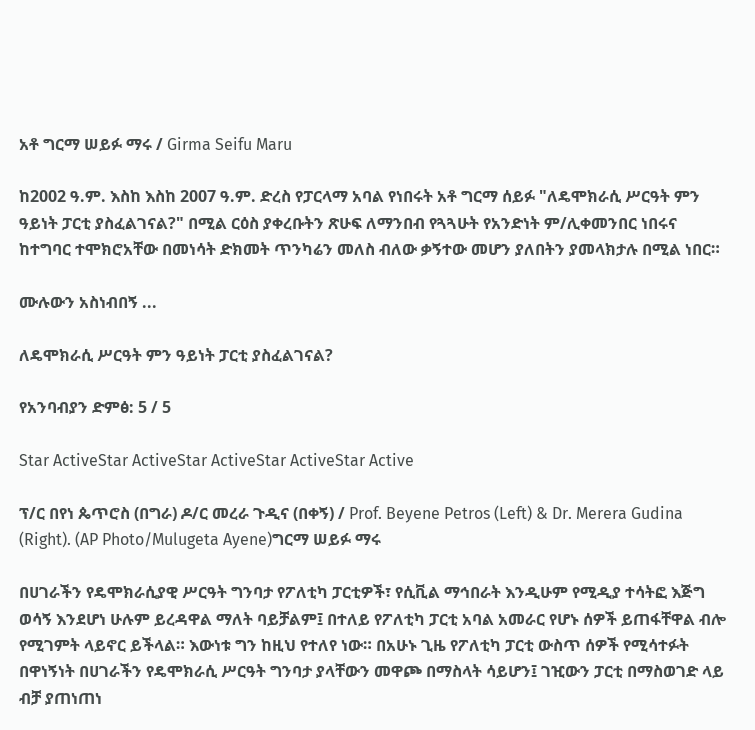አቶ ግርማ ሠይፉ ማሩ / Girma Seifu Maru

ከ2002 ዓ.ም. እስከ እስከ 2007 ዓ.ም. ድረስ የፓርላማ አባል የነበሩት አቶ ግርማ ሰይፉ "ለዴሞክራሲ ሥርዓት ምን ዓይነት ፓርቲ ያስፈልገናል?" በሚል ርዕስ ያቀረቡትን ጽሁፍ ለማንበብ የጓጓሁት የአንድነት ም/ሊቀመንበር ነበሩና ከተግባር ተሞክሮአቸው በመነሳት ድክመት ጥንካሬን መለስ ብለው ቃኝተው መሆን ያለበትን ያመላክታሉ በሚል ነበር።

ሙሉውን አስነብበኝ ...

ለዴሞክራሲ ሥርዓት ምን ዓይነት ፓርቲ ያስፈልገናል?

የአንባብያን ድምፅ: 5 / 5

Star ActiveStar ActiveStar ActiveStar ActiveStar Active

ፕ/ር በየነ ጴጥሮስ (በግራ) ዶ/ር መረራ ጉዲና (በቀኝ) / Prof. Beyene Petros (Left) & Dr. Merera Gudina (Right). (AP Photo/Mulugeta Ayene)ግርማ ሠይፉ ማሩ

በሀገራችን የዴሞክራሲያዊ ሥርዓት ግንባታ የፖለቲካ ፓርቲዎች፣ የሲቪል ማኅበራት እንዲሁም የሚዲያ ተሳትፎ እጅግ ወሳኝ እንደሆነ ሁሉም ይረዳዋል ማለት ባይቻልም፤ በተለይ የፖለቲካ ፓርቲ አባል አመራር የሆኑ ሰዎች ይጠፋቸዋል ብሎ የሚገምት ላይኖር ይችላል። እውነቱ ግን ከዚህ የተለየ ነው። በአሁኑ ጊዜ የፖለቲካ ፓርቲ ውስጥ ሰዎች የሚሳተፉት በዋነኝነት በሀገራችን የዴሞክራሲ ሥርዓት ግንባታ ያላቸውን መዋጮ በማስላት ሳይሆን፤ ገዢውን ፓርቲ በማስወገድ ላይ ብቻ ያጠነጠነ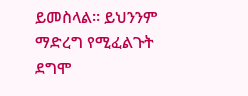ይመስላል። ይህንንም ማድረግ የሚፈልጉት ደግሞ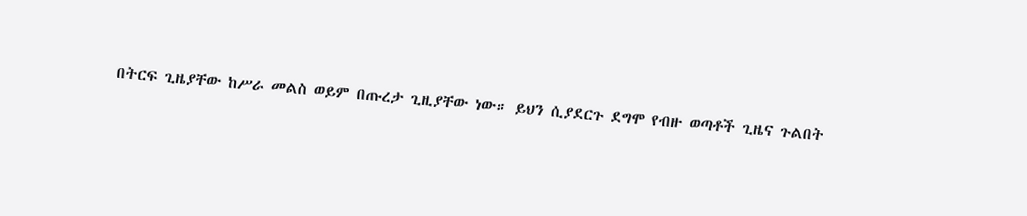በትርፍ ጊዜያቸው ከሥራ መልስ ወይም በጡረታ ጊዚያቸው ነው። ይህን ሲያደርጉ ደግሞ የብዙ ወጣቶች ጊዜና ጉልበት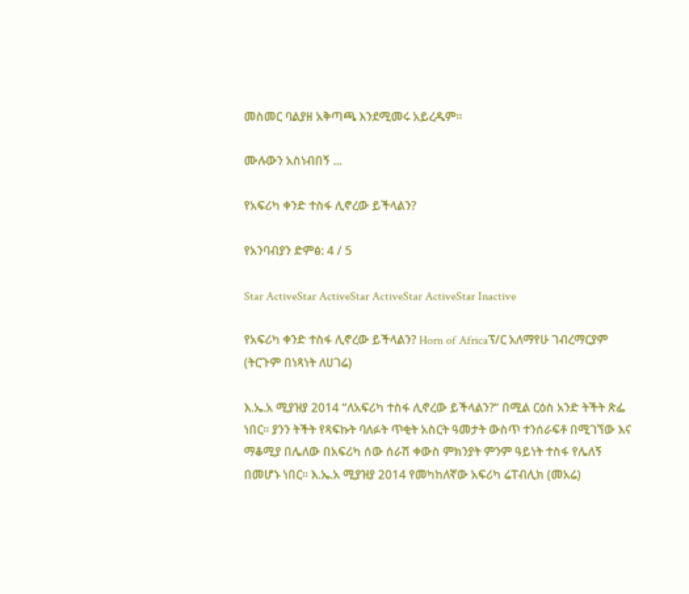መስመር ባልያዘ አቅጣጫ እንደሚመሩ አይረዱም።

ሙሉውን አስነብበኝ ...

የአፍሪካ ቀንድ ተስፋ ሊኖረው ይችላልን?

የአንባብያን ድምፅ: 4 / 5

Star ActiveStar ActiveStar ActiveStar ActiveStar Inactive

የአፍሪካ ቀንድ ተስፋ ሊኖረው ይችላልን? Horn of Africaፕ/ር አለማየሁ ገብረማርያም (ትርጉም በነጻነት ለሀገሬ)

እ.ኤ.አ ሚያዝያ 2014 “ለአፍሪካ ተስፋ ሊኖረው ይችላልን?“ በሚል ርዕስ አንድ ትችት ጽፌ ነበር። ያንን ትችት የጻፍኩት ባለፉት ጥቂት አስርት ዓመታት ውስጥ ተንሰራፍቶ በሚገኘው እና ማቆሚያ በሌለው በአፍሪካ ሰው ሰራሽ ቀውስ ምክንያት ምንም ዓይነት ተስፋ የሌለኝ በመሆኑ ነበር። እ.ኤ.አ ሚያዝያ 2014 የመካከለኛው አፍሪካ ሬፐብሊክ (መአሬ)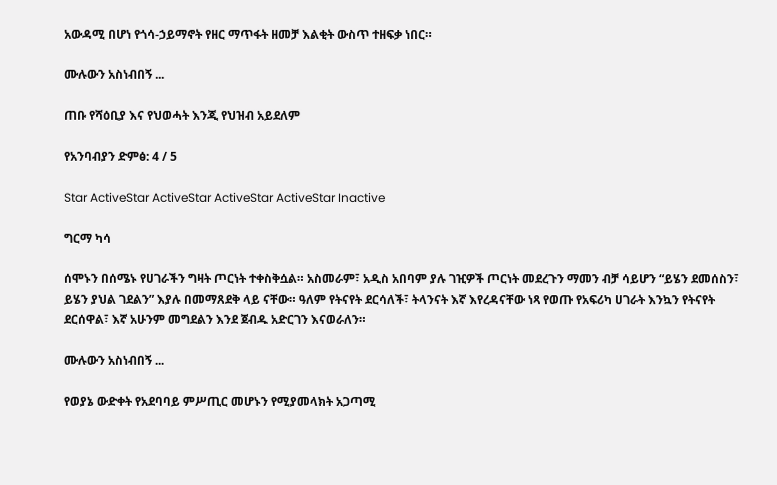አውዳሚ በሆነ የጎሳ-ኃይማኖት የዘር ማጥፋት ዘመቻ እልቂት ውስጥ ተዘፍቃ ነበር።

ሙሉውን አስነብበኝ ...

ጠቡ የሻዕቢያ እና የህወሓት እንጂ የህዝብ አይደለም

የአንባብያን ድምፅ: 4 / 5

Star ActiveStar ActiveStar ActiveStar ActiveStar Inactive

ግርማ ካሳ

ሰሞኑን በሰሜኑ የሀገራችን ግዛት ጦርነት ተቀስቅሷል። አስመራም፣ አዲስ አበባም ያሉ ገዢዎች ጦርነት መደረጉን ማመን ብቻ ሳይሆን “ይሄን ደመሰስን፣ ይሄን ያህል ገደልን” እያሉ በመማጸደቅ ላይ ናቸው። ዓለም የትናየት ደርሳለች፣ ትላንናት እኛ እየረዳናቸው ነጻ የወጡ የአፍሪካ ሀገራት እንኳን የትናየት ደርሰዋል፣ እኛ አሁንም መግደልን እንደ ጀብዱ አድርገን እናወራለን።

ሙሉውን አስነብበኝ ...

የወያኔ ውድቀት የአደባባይ ምሥጢር መሆኑን የሚያመላክት አጋጣሚ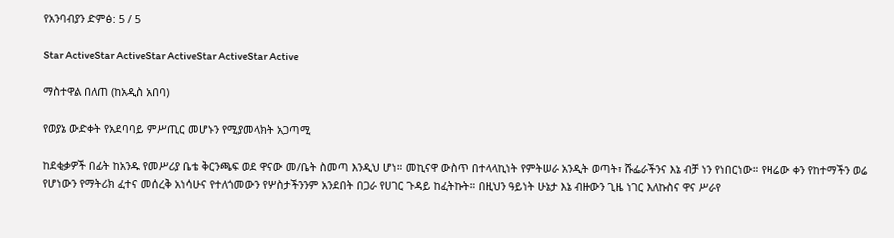የአንባብያን ድምፅ: 5 / 5

Star ActiveStar ActiveStar ActiveStar ActiveStar Active

ማስተዋል በለጠ (ከአዲስ አበባ)

የወያኔ ውድቀት የአደባባይ ምሥጢር መሆኑን የሚያመላክት አጋጣሚ

ከደቂቃዎች በፊት ከአንዱ የመሥሪያ ቤቴ ቅርንጫፍ ወደ ዋናው መ/ቤት ስመጣ እንዲህ ሆነ። መኪናዋ ውስጥ በተላላኪነት የምትሠራ አንዲት ወጣት፣ ሹፌራችንና እኔ ብቻ ነን የነበርነው። የዛሬው ቀን የከተማችን ወሬ የሆነውን የማትሪክ ፈተና መሰረቅ አነሳሁና የተለጎመውን የሦስታችንንም አንደበት በጋራ የሀገር ጉዳይ ከፈትኩት። በዚህን ዓይነት ሁኔታ እኔ ብዙውን ጊዜ ነገር እለኩስና ዋና ሥራየ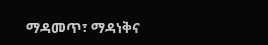ማዳመጥ፣ ማዳነቅና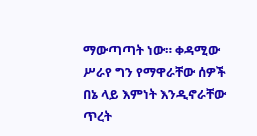ማውጣጣት ነው። ቀዳሚው ሥራየ ግን የማዋራቸው ሰዎች በኔ ላይ እምነት እንዲኖራቸው ጥረት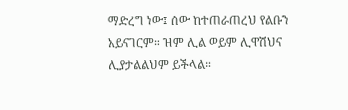ማድረግ ነው፤ ሰው ከተጠራጠረህ የልቡን አይናገርም። ዝም ሊል ወይም ሊዋሽህና ሊያታልልህም ይችላል።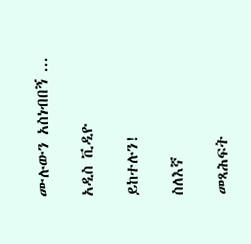ሙሉውን አስነብበኝ ...

አዲስ ቪዲዮ

ይከተሉን!

ስለእኛ

መጻሕፍት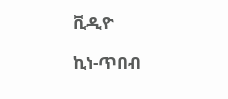ቪዲዮ

ኪነ-ጥበብ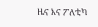ዜና እና ፖለቲካ